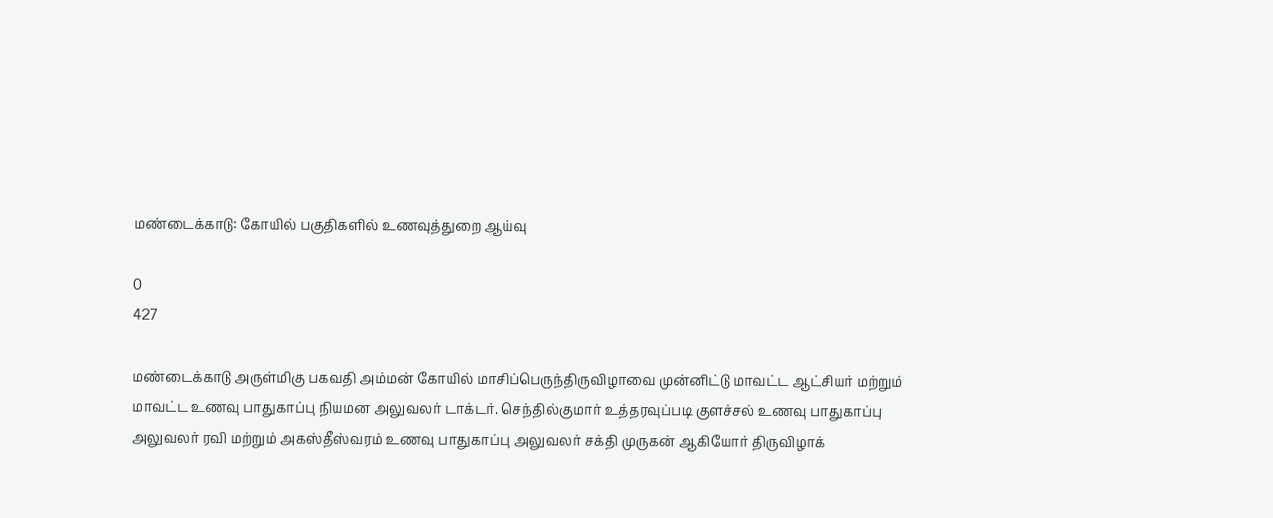மண்டைக்காடு: கோயில் பகுதிகளில் உணவுத்துறை ஆய்வு

0
427

மண்டைக்காடு அருள்மிகு பகவதி அம்மன் கோயில் மாசிப்பெருந்திருவிழாவை முன்னிட்டு மாவட்ட ஆட்சியர் மற்றும் மாவட்ட உணவு பாதுகாப்பு நியமன அலுவலர் டாக்டர். செந்தில்குமார் உத்தரவுப்படி குளச்சல் உணவு பாதுகாப்பு அலுவலர் ரவி மற்றும் அகஸ்தீஸ்வரம் உணவு பாதுகாப்பு அலுவலர் சக்தி முருகன் ஆகியோர் திருவிழாக்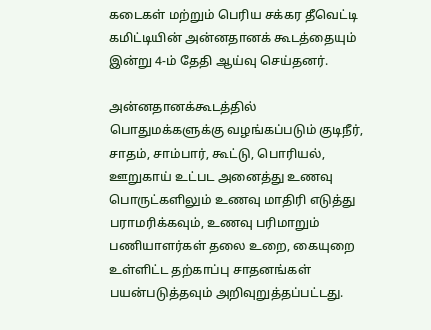கடைகள் மற்றும் பெரிய சக்கர தீவெட்டி கமிட்டியின் அன்னதானக் கூடத்தையும் இன்று 4-ம் தேதி ஆய்வு செய்தனர்.

அன்னதானக்கூடத்தில் பொதுமக்களுக்கு வழங்கப்படும் குடிநீர், சாதம், சாம்பார், கூட்டு, பொரியல், ஊறுகாய் உட்பட அனைத்து உணவு பொருட்களிலும் உணவு மாதிரி எடுத்து பராமரிக்கவும், உணவு பரிமாறும் பணியாளர்கள் தலை உறை, கையுறை உள்ளிட்ட தற்காப்பு சாதனங்கள் பயன்படுத்தவும் அறிவுறுத்தப்பட்டது.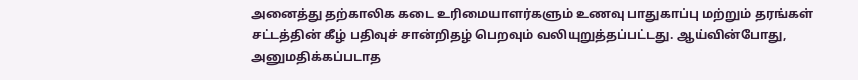அனைத்து தற்காலிக கடை உரிமையாளர்களும் உணவு பாதுகாப்பு மற்றும் தரங்கள் சட்டத்தின் கீழ் பதிவுச் சான்றிதழ் பெறவும் வலியுறுத்தப்பட்டது. ஆய்வின்போது, அனுமதிக்கப்படாத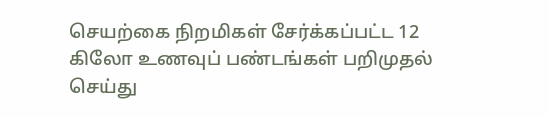செயற்கை நிறமிகள் சேர்க்கப்பட்ட 12 கிலோ உணவுப் பண்டங்கள் பறிமுதல் செய்து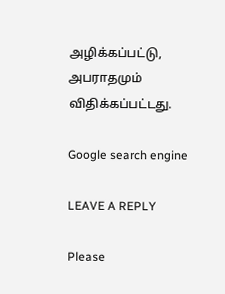அழிக்கப்பட்டு, அபராதமும் விதிக்கப்பட்டது.

Google search engine

LEAVE A REPLY

Please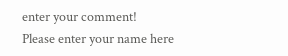enter your comment!
Please enter your name here